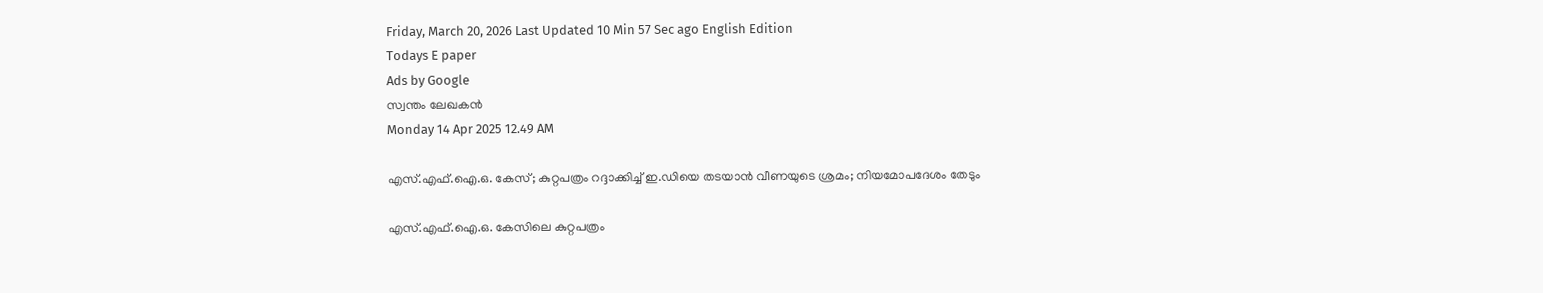Friday, March 20, 2026 Last Updated 10 Min 57 Sec ago English Edition
Todays E paper
Ads by Google
സ്വന്തം ലേഖകന്‍
Monday 14 Apr 2025 12.49 AM

എസ്.എഫ്.ഐ.ഒ. കേസ്; കുറ്റപത്രം റദ്ദാക്കിച്ച് ഇ.ഡിയെ തടയാന്‍ വീണയുടെ ശ്രമം; നിയമോപദേശം തേടും

എസ്.എഫ്.ഐ.ഒ. കേസിലെ കുറ്റപത്രം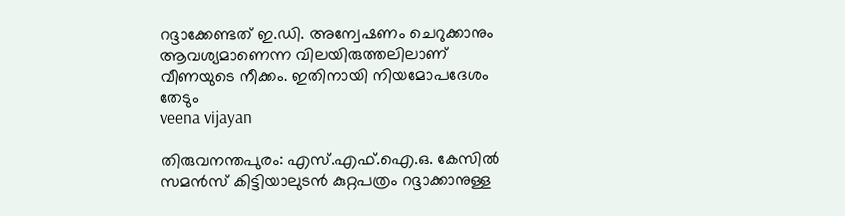റദ്ദാക്കേണ്ടത് ഇ.ഡി. അന്വേഷണം ചെറുക്കാനും ആവശ്യമാണെന്ന വിലയിരുത്തലിലാണ് വീണയുടെ നീക്കം. ഇതിനായി നിയമോപദേശം തേടും
veena vijayan

തിരുവനന്തപുരം: എസ്.എഫ്.ഐ.ഒ. കേസില്‍ സമന്‍സ് കിട്ടിയാലുടന്‍ കുറ്റപത്രം റദ്ദാക്കാനുള്ള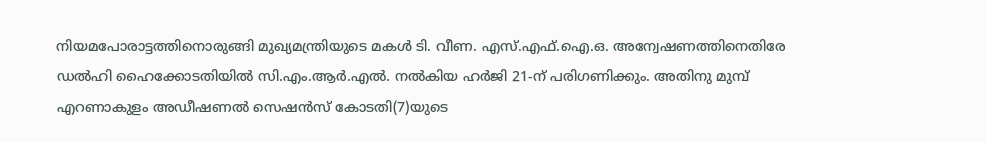നിയമപോരാട്ടത്തിനൊരുങ്ങി മുഖ്യമന്ത്രിയുടെ മകള്‍ ടി. വീണ. എസ്.എഫ്.ഐ.ഒ. അന്വേഷണത്തിനെതിരേ ഡല്‍ഹി ഹൈക്കോടതിയില്‍ സി.എം.ആര്‍.എല്‍. നല്‍കിയ ഹര്‍ജി 21-ന് പരിഗണിക്കും. അതിനു മുമ്പ് എറണാകുളം അഡീഷണല്‍ സെഷന്‍സ് കോടതി(7)യുടെ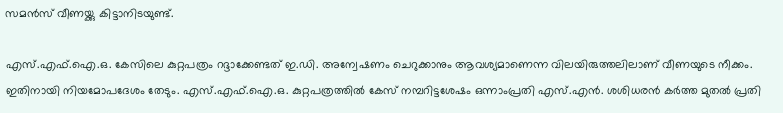സമന്‍സ് വീണയ്ക്കു കിട്ടാനിടയുണ്ട്.

എസ്.എഫ്.ഐ.ഒ. കേസിലെ കുറ്റപത്രം റദ്ദാക്കേണ്ടത് ഇ.ഡി. അന്വേഷണം ചെറുക്കാനും ആവശ്യമാണെന്ന വിലയിരുത്തലിലാണ് വീണയുടെ നീക്കം. ഇതിനായി നിയമോപദേശം തേടും. എസ്.എഫ്.ഐ.ഒ. കുറ്റപത്രത്തില്‍ കേസ് നമ്പറിട്ടശേഷം ഒന്നാംപ്രതി എസ്.എന്‍. ശശിധരന്‍ കര്‍ത്ത മുതല്‍ പ്രതി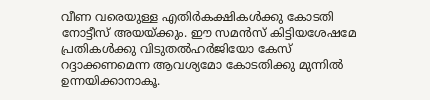വീണ വരെയുള്ള എതിര്‍കക്ഷികള്‍ക്കു കോടതി നോട്ടീസ് അയയ്ക്കും. ഈ സമന്‍സ് കിട്ടിയശേഷമേ പ്രതികള്‍ക്കു വിടുതല്‍ഹര്‍ജിയോ കേസ് റദ്ദാക്കണമെന്ന ആവശ്യമോ കോടതിക്കു മുന്നില്‍ ഉന്നയിക്കാനാകൂ.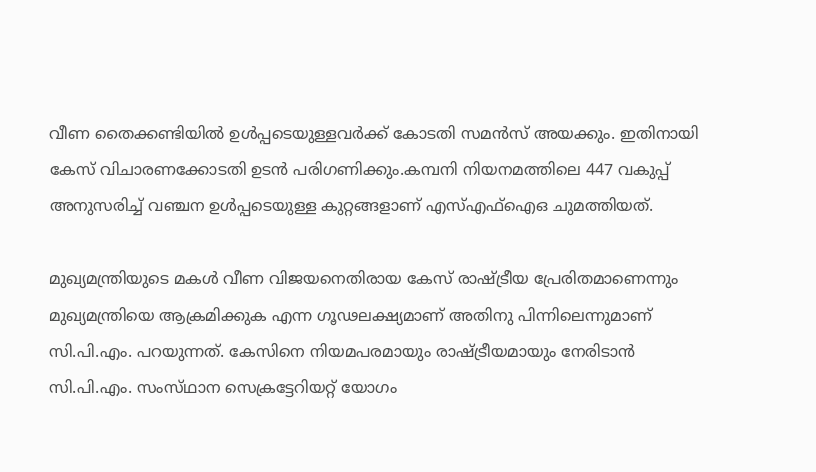വീണ തൈക്കണ്ടിയില്‍ ഉള്‍പ്പടെയുള്ളവര്‍ക്ക് കോടതി സമന്‍സ് അയക്കും. ഇതിനായി കേസ് വിചാരണക്കോടതി ഉടന്‍ പരിഗണിക്കും.കമ്പനി നിയനമത്തിലെ 447 വകുപ്പ് അനുസരിച്ച് വഞ്ചന ഉള്‍പ്പടെയുള്ള കുറ്റങ്ങളാണ് എസ്എഫ്ഐഒ ചുമത്തിയത്.

മുഖ്യമന്ത്രിയുടെ മകള്‍ വീണ വിജയനെതിരായ കേസ്‌ രാഷ്‌ട്രീയ പ്രേരിതമാണെന്നും മുഖ്യമന്ത്രിയെ ആക്രമിക്കുക എന്ന ഗൂഢലക്ഷ്യമാണ്‌ അതിനു പിന്നിലെന്നുമാണ് സി.പി.എം. പറയുന്നത്. കേസിനെ നിയമപരമായും രാഷ്‌ട്രീയമായും നേരിടാന്‍ സി.പി.എം. സംസ്‌ഥാന സെക്രട്ടേറിയറ്റ്‌ യോഗം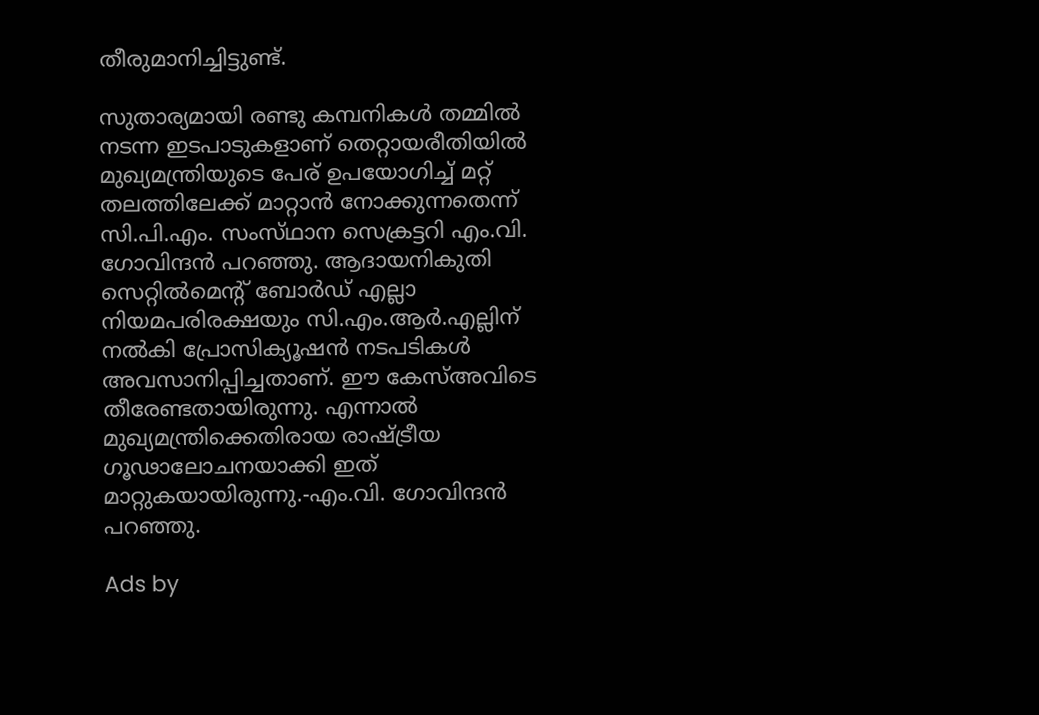തീരുമാനിച്ചിട്ടുണ്ട്.

സുതാര്യമായി രണ്ടു കമ്പനികള്‍ തമ്മില്‍ നടന്ന ഇടപാടുകളാണ്‌ തെറ്റായരീതിയില്‍ മുഖ്യമന്ത്രിയുടെ പേര്‌ ഉപയോഗിച്ച്‌ മറ്റ്‌ തലത്തിലേക്ക്‌ മാറ്റാന്‍ നോക്കുന്നതെന്ന് സി.പി.എം. സംസ്‌ഥാന സെക്രട്ടറി എം.വി. ഗോവിന്ദന്‍ പറഞ്ഞു. ആദായനികുതി സെറ്റില്‍മെന്റ്‌ ബോര്‍ഡ്‌ എല്ലാ നിയമപരിരക്ഷയും സി.എം.ആര്‍.എല്ലിന്‌ നല്‍കി പ്രോസിക്യൂഷന്‍ നടപടികള്‍ അവസാനിപ്പിച്ചതാണ്‌. ഈ കേസ്‌അവിടെ തീരേണ്ടതായിരുന്നു. എന്നാല്‍ മുഖ്യമന്ത്രിക്കെതിരായ രാഷ്‌ട്രീയ ഗൂഢാലോചനയാക്കി ഇത്‌ മാറ്റുകയായിരുന്നു.-എം.വി. ഗോവിന്ദന്‍ പറഞ്ഞു.

Ads by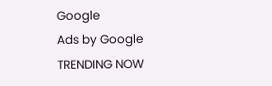Google
Ads by Google
TRENDING NOW